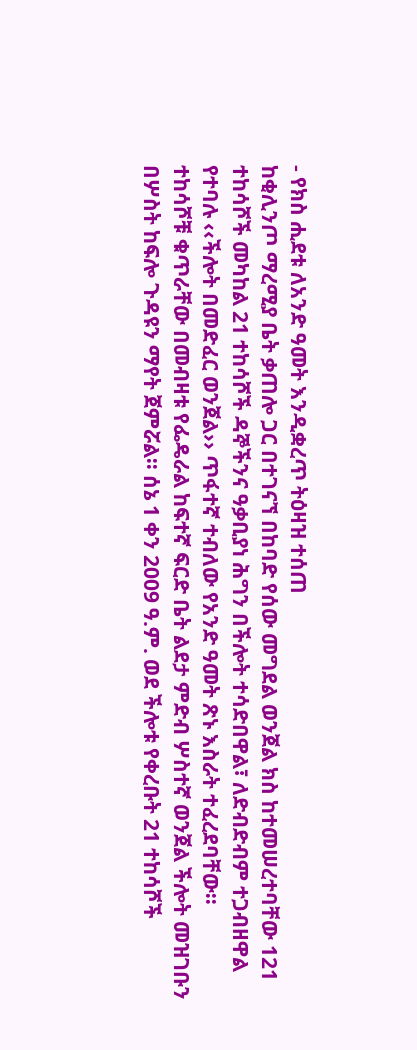- የክስ ሒደቱ ለአንድ ዓመት እንዲቋረጥ ትዕዛዝ ተሰጠ
ከቂሊንጦ ማረሚያ ቤት ቃጠሎ ጋር በተገናኘ በከባድ የሰው መግደል ወንጀል ክስ ከተመሠረተባቸው 121 ተከሳሾች መካከል 21 ተከሳሾች ዳኞችንና ዓቃቢያነ ሕግን በችሎት ተሳድበዋል፣ ለድብድብም ተጋብዘዋል የተባሉ ‹‹ችሎት በመድፈር ወንጀል›› ጥፋተኛ ተብለው የአንድ ዓመት ጽኑ እስራት ተፈረደባቸው፡፡
ተከሳሾቹ ቁጥራቸው በመብዛቱ የፌዴራል ከፍተኛ ፍርድ ቤት ልደታ ምድብ ሦስተኛ ወንጀል ችሎት መዝገቡን በሦስት ከፍሎ ጉዳዩን ማየት ጀምሯል፡፡ ሰኔ 1 ቀን 2009 ዓ.ም. ወደ ችሎቱ የቀረቡት 21 ተከሳሾች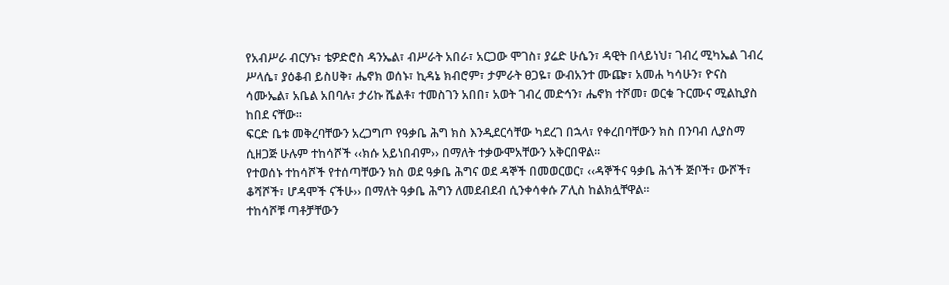የአብሥራ ብርሃኑ፣ ቴዎድሮስ ዳንኤል፣ ብሥራት አበራ፣ አርጋው ሞገስ፣ ያሬድ ሁሴን፣ ዳዊት በላይነህ፣ ገብረ ሚካኤል ገብረ ሥላሴ፣ ያዕቆብ ይስሀቅ፣ ሔኖክ ወሰኑ፣ ኪዳኔ ክብሮም፣ ታምራት ፀጋዬ፣ ውብአንተ ሙጬ፣ አመሐ ካሳሁን፣ ዮናስ ሳሙኤል፣ አቤል አበባሉ፣ ታሪኩ ሼልቶ፣ ተመስገን አበበ፣ አወት ገብረ መድኅን፣ ሔኖክ ተሾመ፣ ወርቁ ጉርሙና ሚልኪያስ ከበደ ናቸው፡፡
ፍርድ ቤቱ መቅረባቸውን አረጋግጦ የዓቃቤ ሕግ ክስ እንዲደርሳቸው ካደረገ በኋላ፣ የቀረበባቸውን ክስ በንባብ ሊያስማ ሲዘጋጅ ሁሉም ተከሳሾች ‹‹ክሱ አይነበብም›› በማለት ተቃውሞአቸውን አቅርበዋል፡፡
የተወሰኑ ተከሳሾች የተሰጣቸውን ክስ ወደ ዓቃቤ ሕግና ወደ ዳኞች በመወርወር፣ ‹‹ዳኞችና ዓቃቤ ሕጎች ጅቦች፣ ውሾች፣ ቆሻሾች፣ ሆዳሞች ናችሁ›› በማለት ዓቃቤ ሕግን ለመደብደብ ሲንቀሳቀሱ ፖሊስ ከልክሏቸዋል፡፡
ተከሳሾቹ ጣቶቻቸውን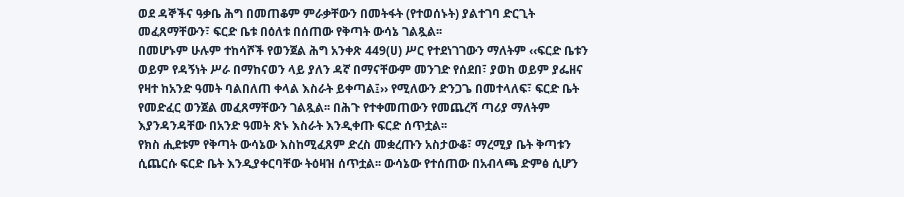ወደ ዳኞችና ዓቃቤ ሕግ በመጠቆም ምራቃቸውን በመትፋት (የተወሰኑት) ያልተገባ ድርጊት መፈጸማቸውን፣ ፍርድ ቤቱ በዕለቱ በሰጠው የቅጣት ውሳኔ ገልጿል፡፡
በመሆኑም ሁሉም ተከሳሾች የወንጀል ሕግ አንቀጽ 449(ሀ) ሥር የተደነገገውን ማለትም ‹‹ፍርድ ቤቱን ወይም የዳኝነት ሥራ በማከናወን ላይ ያለን ዳኛ በማናቸውም መንገድ የሰደበ፣ ያወከ ወይም ያፌዘና የዛተ ከአንድ ዓመት ባልበለጠ ቀላል እስራት ይቀጣል፤›› የሚለውን ድንጋጌ በመተላለፍ፣ ፍርድ ቤት የመድፈር ወንጀል መፈጸማቸውን ገልጿል፡፡ በሕጉ የተቀመጠውን የመጨረሻ ጣሪያ ማለትም እያንዳንዳቸው በአንድ ዓመት ጽኑ እስራት እንዲቀጡ ፍርድ ሰጥቷል፡፡
የክስ ሒደቱም የቅጣት ውሳኔው እስከሚፈጸም ድረስ መቋረጡን አስታውቆ፣ ማረሚያ ቤት ቅጣቱን ሲጨርሱ ፍርድ ቤት እንዲያቀርባቸው ትዕዛዝ ሰጥቷል፡፡ ውሳኔው የተሰጠው በአብላጫ ድምፅ ሲሆን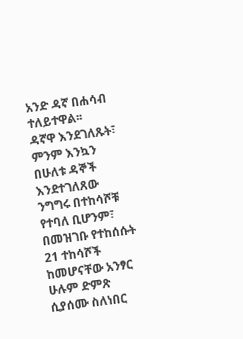አንድ ዳኛ በሐሳብ ተለይተዋል፡፡
ዳኛዋ እንደገለጹት፣ ምንም እንኳን በሁለቱ ዳኞች እንደተገለጸው ንግግሩ በተከሳሾቹ የተባለ ቢሆንም፣ በመዝገቡ የተከሰሱት 21 ተከሳሾች ከመሆናቸው አንፃር ሁሉም ድምጽ ሲያሰሙ ስለነበር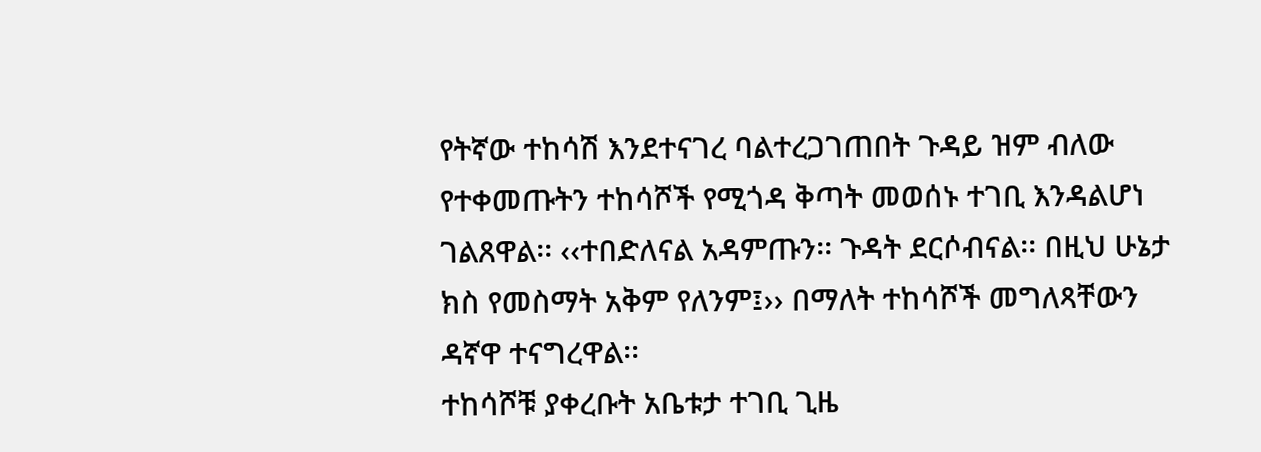የትኛው ተከሳሽ እንደተናገረ ባልተረጋገጠበት ጉዳይ ዝም ብለው የተቀመጡትን ተከሳሾች የሚጎዳ ቅጣት መወሰኑ ተገቢ እንዳልሆነ ገልጸዋል፡፡ ‹‹ተበድለናል አዳምጡን፡፡ ጉዳት ደርሶብናል፡፡ በዚህ ሁኔታ ክስ የመስማት አቅም የለንም፤›› በማለት ተከሳሾች መግለጻቸውን ዳኛዋ ተናግረዋል፡፡
ተከሳሾቹ ያቀረቡት አቤቱታ ተገቢ ጊዜ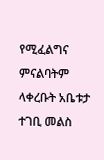የሚፈልግና ምናልባትም ላቀረቡት አቤቱታ ተገቢ መልስ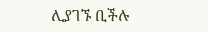ሊያገኙ ቢችሉ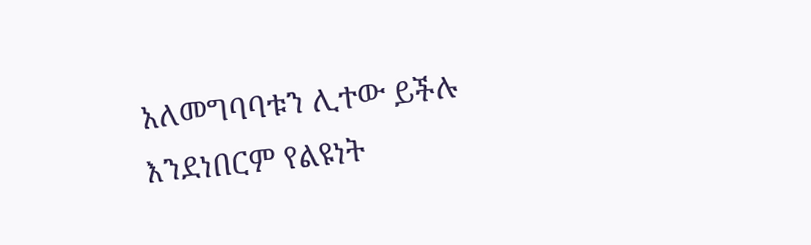አለመግባባቱን ሊተው ይችሉ እንደነበርም የልዩነት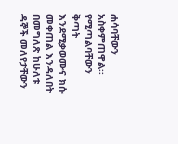ሐሳባቸውን አስቀምጠዋል፡፡ የሚጣልባቸውን ቅጣት እንደሚቃወሙና ክሱ መቀጠል እንዳለበት በመግለጽ ከሁለቱ ዳኞች መለየታቸውን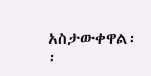አስታውቀዋል፡፡